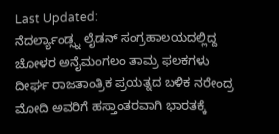Last Updated:
ನೆದರ್ಲ್ಯಾಂಡ್ಸ್ನ ಲೈಡನ್ ಸಂಗ್ರಹಾಲಯದಲ್ಲಿದ್ದ ಚೋಳರ ಅನೈಮಂಗಲಂ ತಾಮ್ರ ಫಲಕಗಳು ದೀರ್ಘ ರಾಜತಾಂತ್ರಿಕ ಪ್ರಯತ್ನದ ಬಳಿಕ ನರೇಂದ್ರ ಮೋದಿ ಅವರಿಗೆ ಹಸ್ತಾಂತರವಾಗಿ ಭಾರತಕ್ಕೆ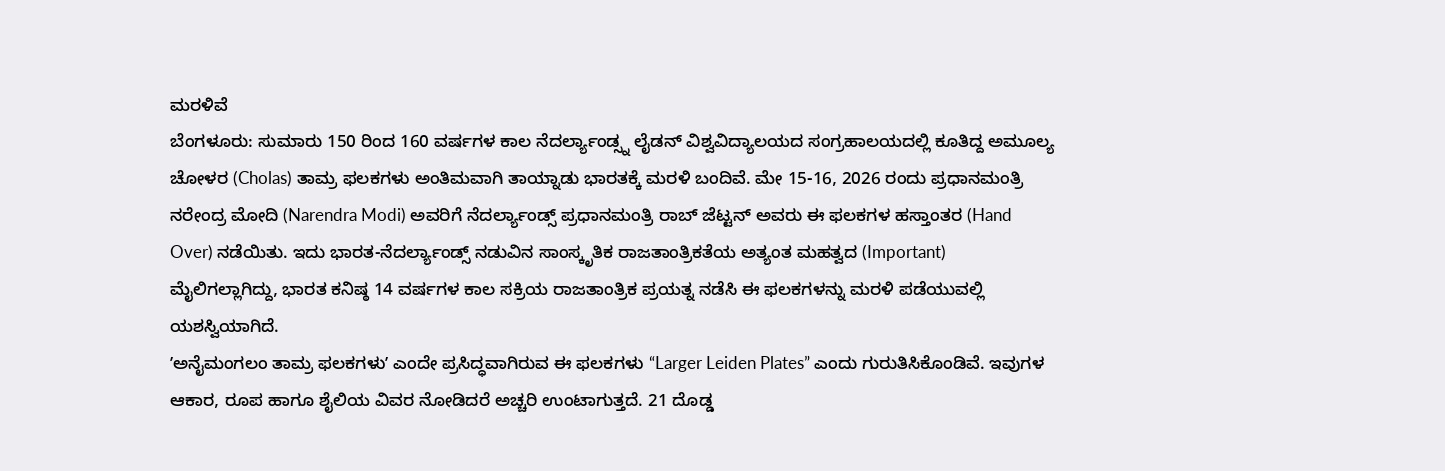ಮರಳಿವೆ
ಬೆಂಗಳೂರು: ಸುಮಾರು 150 ರಿಂದ 160 ವರ್ಷಗಳ ಕಾಲ ನೆದರ್ಲ್ಯಾಂಡ್ಸ್ನ ಲೈಡನ್ ವಿಶ್ವವಿದ್ಯಾಲಯದ ಸಂಗ್ರಹಾಲಯದಲ್ಲಿ ಕೂತಿದ್ದ ಅಮೂಲ್ಯ ಚೋಳರ (Cholas) ತಾಮ್ರ ಫಲಕಗಳು ಅಂತಿಮವಾಗಿ ತಾಯ್ನಾಡು ಭಾರತಕ್ಕೆ ಮರಳಿ ಬಂದಿವೆ. ಮೇ 15-16, 2026 ರಂದು ಪ್ರಧಾನಮಂತ್ರಿ ನರೇಂದ್ರ ಮೋದಿ (Narendra Modi) ಅವರಿಗೆ ನೆದರ್ಲ್ಯಾಂಡ್ಸ್ ಪ್ರಧಾನಮಂತ್ರಿ ರಾಬ್ ಜೆಟ್ಟನ್ ಅವರು ಈ ಫಲಕಗಳ ಹಸ್ತಾಂತರ (Hand Over) ನಡೆಯಿತು. ಇದು ಭಾರತ-ನೆದರ್ಲ್ಯಾಂಡ್ಸ್ ನಡುವಿನ ಸಾಂಸ್ಕೃತಿಕ ರಾಜತಾಂತ್ರಿಕತೆಯ ಅತ್ಯಂತ ಮಹತ್ವದ (Important) ಮೈಲಿಗಲ್ಲಾಗಿದ್ದು, ಭಾರತ ಕನಿಷ್ಠ 14 ವರ್ಷಗಳ ಕಾಲ ಸಕ್ರಿಯ ರಾಜತಾಂತ್ರಿಕ ಪ್ರಯತ್ನ ನಡೆಸಿ ಈ ಫಲಕಗಳನ್ನು ಮರಳಿ ಪಡೆಯುವಲ್ಲಿ ಯಶಸ್ವಿಯಾಗಿದೆ.
ʼಅನೈಮಂಗಲಂ ತಾಮ್ರ ಫಲಕಗಳುʼ ಎಂದೇ ಪ್ರಸಿದ್ಧವಾಗಿರುವ ಈ ಫಲಕಗಳು “Larger Leiden Plates” ಎಂದು ಗುರುತಿಸಿಕೊಂಡಿವೆ. ಇವುಗಳ ಆಕಾರ, ರೂಪ ಹಾಗೂ ಶೈಲಿಯ ವಿವರ ನೋಡಿದರೆ ಅಚ್ಚರಿ ಉಂಟಾಗುತ್ತದೆ. 21 ದೊಡ್ಡ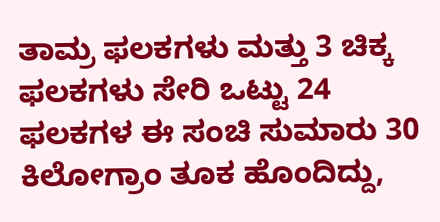ತಾಮ್ರ ಫಲಕಗಳು ಮತ್ತು 3 ಚಿಕ್ಕ ಫಲಕಗಳು ಸೇರಿ ಒಟ್ಟು 24 ಫಲಕಗಳ ಈ ಸಂಚಿ ಸುಮಾರು 30 ಕಿಲೋಗ್ರಾಂ ತೂಕ ಹೊಂದಿದ್ದು,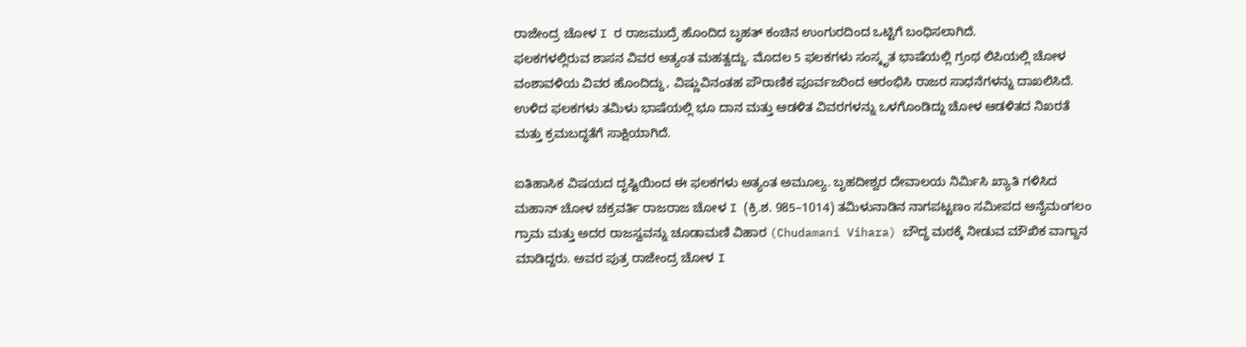ರಾಜೇಂದ್ರ ಚೋಳ I ರ ರಾಜಮುದ್ರೆ ಹೊಂದಿದ ಬೃಹತ್ ಕಂಚಿನ ಉಂಗುರದಿಂದ ಒಟ್ಟಿಗೆ ಬಂಧಿಸಲಾಗಿದೆ.
ಫಲಕಗಳಲ್ಲಿರುವ ಶಾಸನ ವಿವರ ಅತ್ಯಂತ ಮಹತ್ವದ್ದು. ಮೊದಲ 5 ಫಲಕಗಳು ಸಂಸ್ಕೃತ ಭಾಷೆಯಲ್ಲಿ ಗ್ರಂಥ ಲಿಪಿಯಲ್ಲಿ ಚೋಳ ವಂಶಾವಳಿಯ ವಿವರ ಹೊಂದಿದ್ದು, ವಿಷ್ಣುವಿನಂತಹ ಪೌರಾಣಿಕ ಪೂರ್ವಜರಿಂದ ಆರಂಭಿಸಿ ರಾಜರ ಸಾಧನೆಗಳನ್ನು ದಾಖಲಿಸಿದೆ. ಉಳಿದ ಫಲಕಗಳು ತಮಿಳು ಭಾಷೆಯಲ್ಲಿ ಭೂ ದಾನ ಮತ್ತು ಆಡಳಿತ ವಿವರಗಳನ್ನು ಒಳಗೊಂಡಿದ್ದು ಚೋಳ ಆಡಳಿತದ ನಿಖರತೆ ಮತ್ತು ಕ್ರಮಬದ್ಧತೆಗೆ ಸಾಕ್ಷಿಯಾಗಿದೆ.

ಐತಿಹಾಸಿಕ ವಿಷಯದ ದೃಷ್ಟಿಯಿಂದ ಈ ಫಲಕಗಳು ಅತ್ಯಂತ ಅಮೂಲ್ಯ. ಬೃಹದೀಶ್ವರ ದೇವಾಲಯ ನಿರ್ಮಿಸಿ ಖ್ಯಾತಿ ಗಳಿಸಿದ ಮಹಾನ್ ಚೋಳ ಚಕ್ರವರ್ತಿ ರಾಜರಾಜ ಚೋಳ I (ಕ್ರಿ.ಶ. 985–1014) ತಮಿಳುನಾಡಿನ ನಾಗಪಟ್ಟಣಂ ಸಮೀಪದ ಅನೈಮಂಗಲಂ ಗ್ರಾಮ ಮತ್ತು ಅದರ ರಾಜಸ್ವವನ್ನು ಚೂಡಾಮಣಿ ವಿಹಾರ (Chudamani Vihara) ಬೌದ್ಧ ಮಠಕ್ಕೆ ನೀಡುವ ಮೌಖಿಕ ವಾಗ್ದಾನ ಮಾಡಿದ್ದರು. ಅವರ ಪುತ್ರ ರಾಜೇಂದ್ರ ಚೋಳ I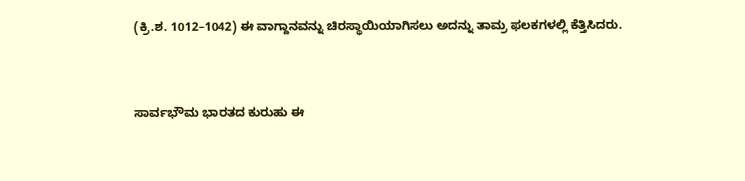(ಕ್ರಿ.ಶ. 1012–1042) ಈ ವಾಗ್ದಾನವನ್ನು ಚಿರಸ್ಥಾಯಿಯಾಗಿಸಲು ಅದನ್ನು ತಾಮ್ರ ಫಲಕಗಳಲ್ಲಿ ಕೆತ್ತಿಸಿದರು.


ಸಾರ್ವಭೌಮ ಭಾರತದ ಕುರುಹು ಈ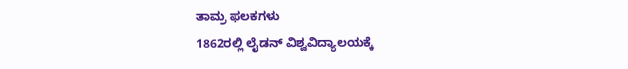ತಾಮ್ರ ಫಲಕಗಳು
1862ರಲ್ಲಿ ಲೈಡನ್ ವಿಶ್ವವಿದ್ಯಾಲಯಕ್ಕೆ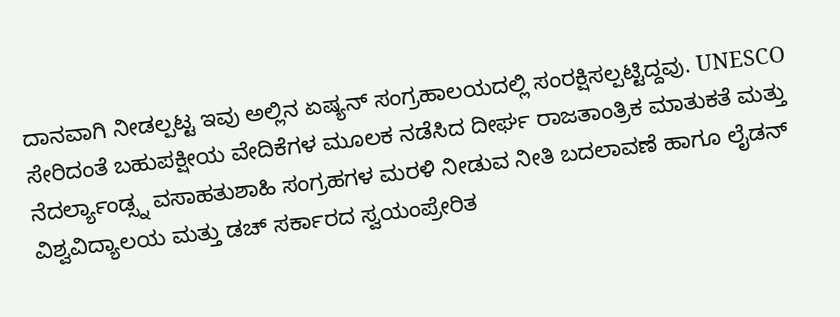ದಾನವಾಗಿ ನೀಡಲ್ಪಟ್ಟ ಇವು ಅಲ್ಲಿನ ಏಷ್ಯನ್ ಸಂಗ್ರಹಾಲಯದಲ್ಲಿ ಸಂರಕ್ಷಿಸಲ್ಪಟ್ಟಿದ್ದವು. UNESCO ಸೇರಿದಂತೆ ಬಹುಪಕ್ಷೀಯ ವೇದಿಕೆಗಳ ಮೂಲಕ ನಡೆಸಿದ ದೀರ್ಘ ರಾಜತಾಂತ್ರಿಕ ಮಾತುಕತೆ ಮತ್ತು ನೆದರ್ಲ್ಯಾಂಡ್ಸ್ನ ವಸಾಹತುಶಾಹಿ ಸಂಗ್ರಹಗಳ ಮರಳಿ ನೀಡುವ ನೀತಿ ಬದಲಾವಣೆ ಹಾಗೂ ಲೈಡನ್ ವಿಶ್ವವಿದ್ಯಾಲಯ ಮತ್ತು ಡಚ್ ಸರ್ಕಾರದ ಸ್ವಯಂಪ್ರೇರಿತ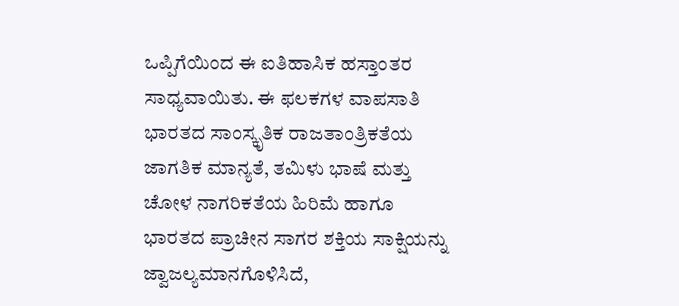ಒಪ್ಪಿಗೆಯಿಂದ ಈ ಐತಿಹಾಸಿಕ ಹಸ್ತಾಂತರ ಸಾಧ್ಯವಾಯಿತು. ಈ ಫಲಕಗಳ ವಾಪಸಾತಿ ಭಾರತದ ಸಾಂಸ್ಕೃತಿಕ ರಾಜತಾಂತ್ರಿಕತೆಯ ಜಾಗತಿಕ ಮಾನ್ಯತೆ, ತಮಿಳು ಭಾಷೆ ಮತ್ತು ಚೋಳ ನಾಗರಿಕತೆಯ ಹಿರಿಮೆ ಹಾಗೂ ಭಾರತದ ಪ್ರಾಚೀನ ಸಾಗರ ಶಕ್ತಿಯ ಸಾಕ್ಷಿಯನ್ನು ಜ್ವಾಜಲ್ಯಮಾನಗೊಳಿಸಿದೆ,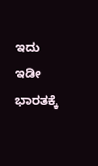ಇದು ಇಡೀ ಭಾರತಕ್ಕೆ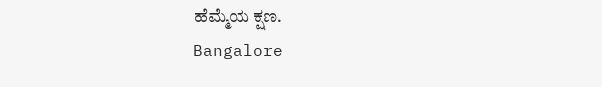ಹೆಮ್ಮೆಯ ಕ್ಷಣ.
Bangalore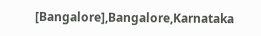[Bangalore],Bangalore,Karnataka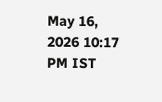May 16, 2026 10:17 PM IST